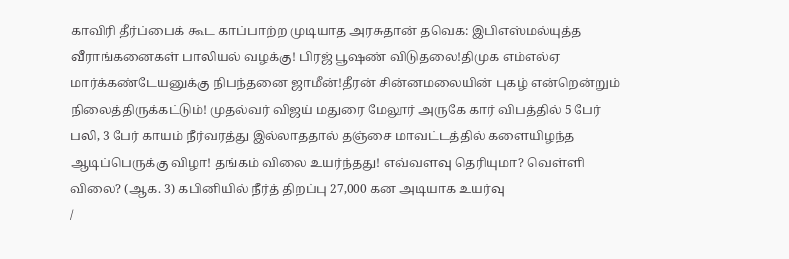காவிரி தீர்ப்பைக் கூட காப்பாற்ற முடியாத அரசுதான் தவெக: இபிஎஸ்மல்யுத்த வீராங்கனைகள் பாலியல் வழக்கு! பிரஜ் பூஷண் விடுதலை!திமுக எம்எல்ஏ மார்க்கண்டேயனுக்கு நிபந்தனை ஜாமீன்!தீரன் சின்னமலையின் புகழ் என்றென்றும் நிலைத்திருக்கட்டும்! முதல்வர் விஜய் மதுரை மேலூர் அருகே கார் விபத்தில் 5 பேர் பலி, 3 பேர் காயம் நீர்வரத்து இல்லாததால் தஞ்சை மாவட்டத்தில் களையிழந்த ஆடிப்பெருக்கு விழா! தங்கம் விலை உயர்ந்தது! எவ்வளவு தெரியுமா? வெள்ளி விலை? (ஆக. 3) கபினியில் நீர்த் திறப்பு 27,000 கன அடியாக உயர்வு
/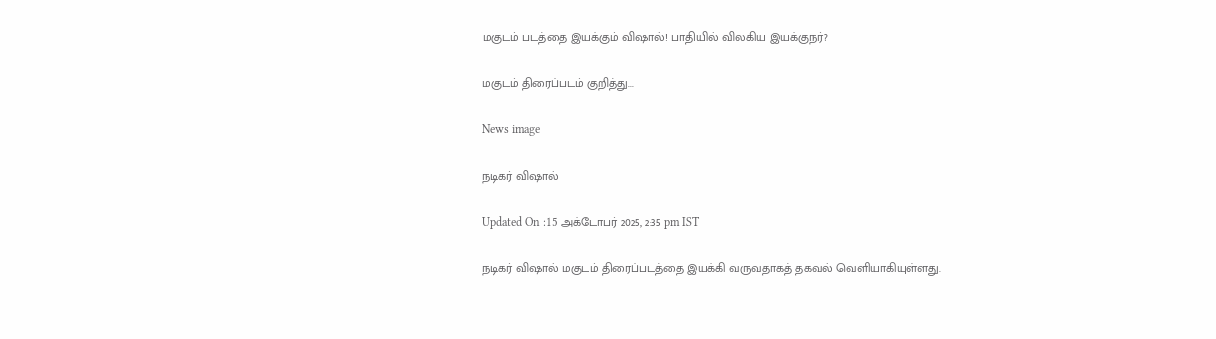மகுடம் படத்தை இயக்கும் விஷால்! பாதியில் விலகிய இயக்குநர்?

மகுடம் திரைப்படம் குறித்து...

News image

நடிகர் விஷால்

Updated On :15 அக்டோபர் 2025, 2:35 pm IST

நடிகர் விஷால் மகுடம் திரைப்படத்தை இயக்கி வருவதாகத் தகவல் வெளியாகியுள்ளது.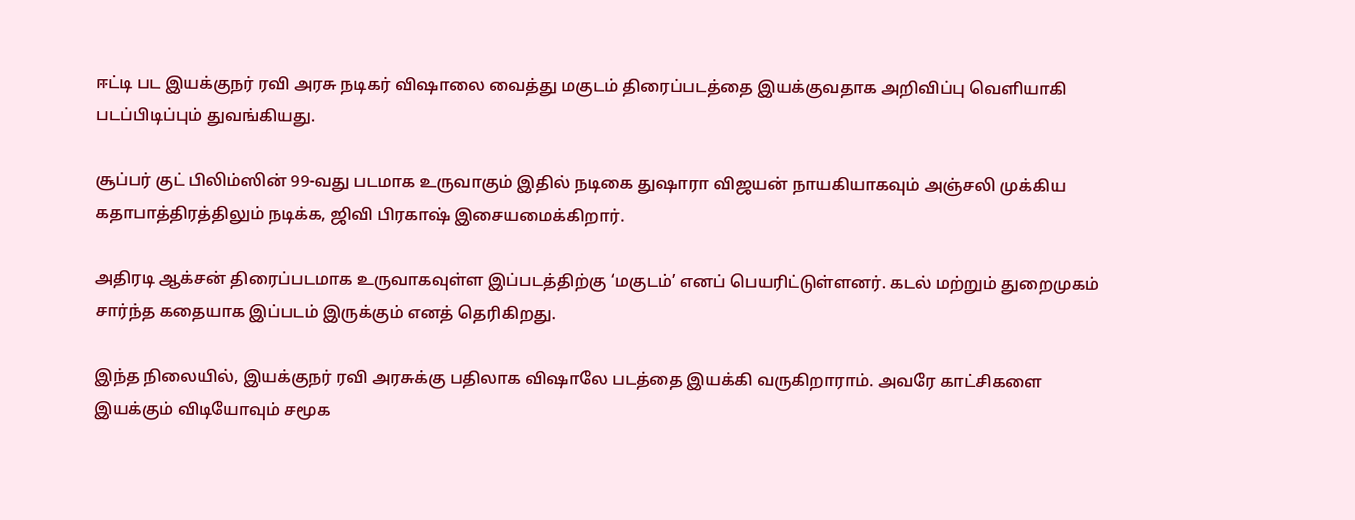ஈட்டி பட இயக்குநர் ரவி அரசு நடிகர் விஷாலை வைத்து மகுடம் திரைப்படத்தை இயக்குவதாக அறிவிப்பு வெளியாகி படப்பிடிப்பும் துவங்கியது.

சூப்பர் குட் பிலிம்ஸின் 99-வது படமாக உருவாகும் இதில் நடிகை துஷாரா விஜயன் நாயகியாகவும் அஞ்சலி முக்கிய கதாபாத்திரத்திலும் நடிக்க, ஜிவி பிரகாஷ் இசையமைக்கிறார்.

அதிரடி ஆக்சன் திரைப்படமாக உருவாகவுள்ள இப்படத்திற்கு ‘மகுடம்’ எனப் பெயரிட்டுள்ளனர். கடல் மற்றும் துறைமுகம் சார்ந்த கதையாக இப்படம் இருக்கும் எனத் தெரிகிறது.

இந்த நிலையில், இயக்குநர் ரவி அரசுக்கு பதிலாக விஷாலே படத்தை இயக்கி வருகிறாராம். அவரே காட்சிகளை இயக்கும் விடியோவும் சமூக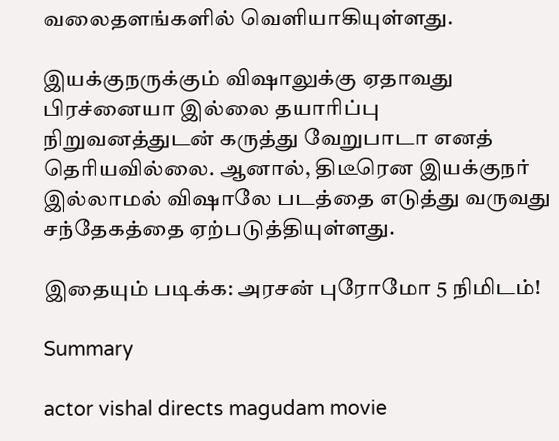வலைதளங்களில் வெளியாகியுள்ளது.

இயக்குநருக்கும் விஷாலுக்கு ஏதாவது பிரச்னையா இல்லை தயாரிப்பு நிறுவனத்துடன் கருத்து வேறுபாடா எனத் தெரியவில்லை. ஆனால், திடீரென இயக்குநர் இல்லாமல் விஷாலே படத்தை எடுத்து வருவது சந்தேகத்தை ஏற்படுத்தியுள்ளது.

இதையும் படிக்க: அரசன் புரோமோ 5 நிமிடம்!

Summary

actor vishal directs magudam movie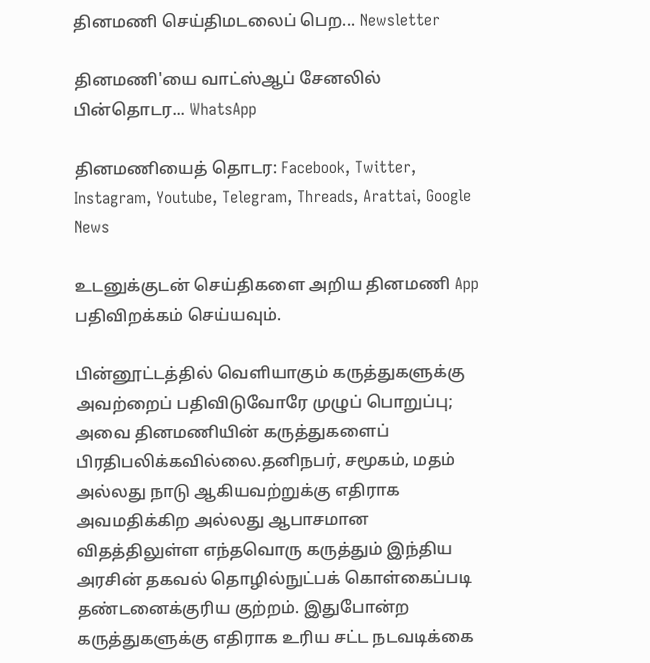தினமணி செய்திமடலைப் பெற... Newsletter

தினமணி'யை வாட்ஸ்ஆப் சேனலில் பின்தொடர... WhatsApp

தினமணியைத் தொடர: Facebook, Twitter, Instagram, Youtube, Telegram, Threads, Arattai, Google News

உடனுக்குடன் செய்திகளை அறிய தினமணி App பதிவிறக்கம் செய்யவும்.

பின்னூட்டத்தில் வெளியாகும் கருத்துகளுக்கு அவற்றைப் பதிவிடுவோரே முழுப் பொறுப்பு; அவை தினமணியின் கருத்துகளைப் பிரதிபலிக்கவில்லை.தனிநபர், சமூகம், மதம் அல்லது நாடு ஆகியவற்றுக்கு எதிராக அவமதிக்கிற அல்லது ஆபாசமான விதத்திலுள்ள எந்தவொரு கருத்தும் இந்திய அரசின் தகவல் தொழில்நுட்பக் கொள்கைப்படி தண்டனைக்குரிய குற்றம். இதுபோன்ற கருத்துகளுக்கு எதிராக உரிய சட்ட நடவடிக்கை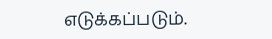எடுக்கப்படும்.